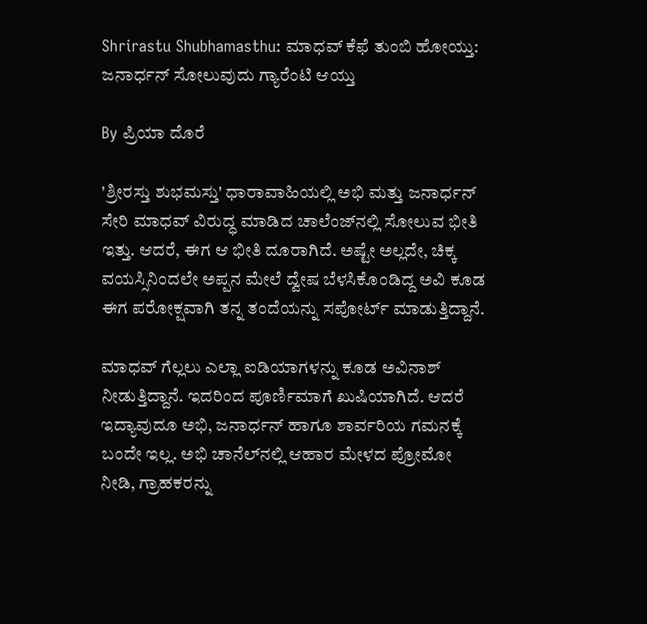Shrirastu Shubhamasthu: ಮಾಧವ್ ಕೆಫೆ ತುಂಬಿ ಹೋಯ್ತು: ಜನಾರ್ಧನ್ ಸೋಲುವುದು ಗ್ಯಾರೆಂಟಿ ಆಯ್ತು

By ಪ್ರಿಯಾ ದೊರೆ

'ಶ್ರೀರಸ್ತು ಶುಭಮಸ್ತು' ಧಾರಾವಾಹಿಯಲ್ಲಿ ಅಭಿ ಮತ್ತು ಜನಾರ್ಧನ್ ಸೇರಿ ಮಾಧವ್ ವಿರುದ್ಧ ಮಾಡಿದ ಚಾಲೆಂಜ್‌ನಲ್ಲಿ ಸೋಲುವ ಭೀತಿ ಇತ್ತು. ಆದರೆ, ಈಗ ಆ ಭೀತಿ ದೂರಾಗಿದೆ. ಅಷ್ಟೇ ಅಲ್ಲದೇ, ಚಿಕ್ಕ ವಯಸ್ಸಿನಿಂದಲೇ ಅಪ್ಪನ ಮೇಲೆ ದ್ವೇಷ ಬೆಳಸಿಕೊಂಡಿದ್ದ ಅವಿ ಕೂಡ ಈಗ ಪರೋಕ್ಷವಾಗಿ ತನ್ನ ತಂದೆಯನ್ನು ಸಪೋರ್ಟ್ ಮಾಡುತ್ತಿದ್ದಾನೆ.

ಮಾಧವ್ ಗೆಲ್ಲಲು ಎಲ್ಲಾ ಐಡಿಯಾಗಳನ್ನು ಕೂಡ ಅವಿನಾಶ್ ನೀಡುತ್ತಿದ್ದಾನೆ. ಇದರಿಂದ ಪೂರ್ಣಿಮಾಗೆ ಖುಷಿಯಾಗಿದೆ. ಆದರೆ ಇದ್ಯಾವುದೂ ಅಭಿ, ಜನಾರ್ಧನ್ ಹಾಗೂ ಶಾರ್ವರಿಯ ಗಮನಕ್ಕೆ ಬಂದೇ ಇಲ್ಲ. ಅಭಿ ಚಾನೆಲ್‌ನಲ್ಲಿ ಆಹಾರ ಮೇಳದ ಪ್ರೋಮೋ ನೀಡಿ, ಗ್ರಾಹಕರನ್ನು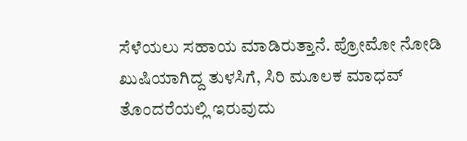ಸೆಳೆಯಲು ಸಹಾಯ ಮಾಡಿರುತ್ತಾನೆ. ಪ್ರೋಮೋ ನೋಡಿ ಖುಷಿಯಾಗಿದ್ದ ತುಳಸಿಗೆ, ಸಿರಿ ಮೂಲಕ ಮಾಧವ್ ತೊಂದರೆಯಲ್ಲಿ ಇರುವುದು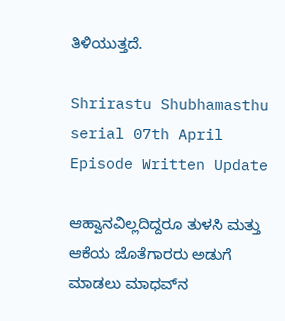ತಿಳಿಯುತ್ತದೆ.

Shrirastu Shubhamasthu serial 07th April Episode Written Update

ಆಹ್ವಾನವಿಲ್ಲದಿದ್ದರೂ ತುಳಸಿ ಮತ್ತು ಆಕೆಯ ಜೊತೆಗಾರರು ಅಡುಗೆ ಮಾಡಲು ಮಾಧವ್‌ನ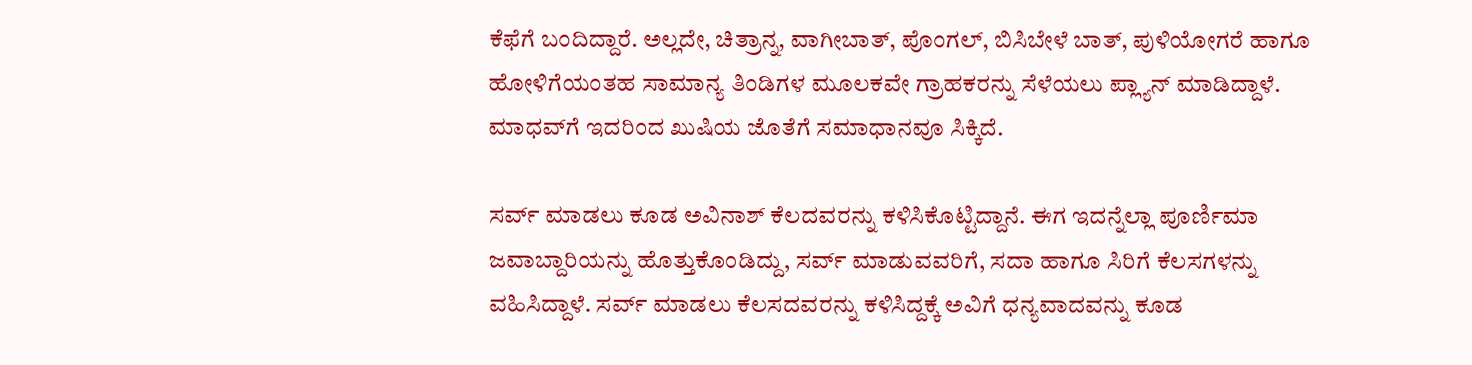ಕೆಫೆಗೆ ಬಂದಿದ್ದಾರೆ. ಅಲ್ಲದೇ, ಚಿತ್ರಾನ್ನ, ವಾಗೀಬಾತ್, ಪೊಂಗಲ್, ಬಿಸಿಬೇಳೆ ಬಾತ್, ಪುಳಿಯೋಗರೆ ಹಾಗೂ ಹೋಳಿಗೆಯಂತಹ ಸಾಮಾನ್ಯ ತಿಂಡಿಗಳ ಮೂಲಕವೇ ಗ್ರಾಹಕರನ್ನು ಸೆಳೆಯಲು ಪ್ಲ್ಯಾನ್ ಮಾಡಿದ್ದಾಳೆ. ಮಾಧವ್‌ಗೆ ಇದರಿಂದ ಖುಷಿಯ ಜೊತೆಗೆ ಸಮಾಧಾನವೂ ಸಿಕ್ಕಿದೆ.

ಸರ್ವ್ ಮಾಡಲು ಕೂಡ ಅವಿನಾಶ್ ಕೆಲದವರನ್ನು ಕಳಿಸಿಕೊಟ್ಟಿದ್ದಾನೆ. ಈಗ ಇದನ್ನೆಲ್ಲಾ ಪೂರ್ಣಿಮಾ ಜವಾಬ್ದಾರಿಯನ್ನು ಹೊತ್ತುಕೊಂಡಿದ್ದು, ಸರ್ವ್ ಮಾಡುವವರಿಗೆ, ಸದಾ ಹಾಗೂ ಸಿರಿಗೆ ಕೆಲಸಗಳನ್ನು ವಹಿಸಿದ್ದಾಳೆ. ಸರ್ವ್ ಮಾಡಲು ಕೆಲಸದವರನ್ನು ಕಳಿಸಿದ್ದಕ್ಕೆ ಅವಿಗೆ ಧನ್ಯವಾದವನ್ನು ಕೂಡ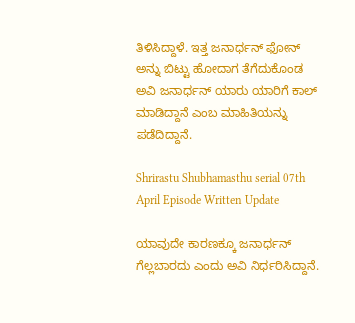ತಿಳಿಸಿದ್ದಾಳೆ. ಇತ್ತ ಜನಾರ್ಧನ್ ಫೋನ್ ಅನ್ನು ಬಿಟ್ಟು ಹೋದಾಗ ತೆಗೆದುಕೊಂಡ ಅವಿ ಜನಾರ್ಧನ್ ಯಾರು ಯಾರಿಗೆ ಕಾಲ್ ಮಾಡಿದ್ದಾನೆ ಎಂಬ ಮಾಹಿತಿಯನ್ನು ಪಡೆದಿದ್ದಾನೆ.

Shrirastu Shubhamasthu serial 07th April Episode Written Update

ಯಾವುದೇ ಕಾರಣಕ್ಕೂ ಜನಾರ್ಧನ್ ಗೆಲ್ಲಬಾರದು ಎಂದು ಅವಿ ನಿರ್ಧರಿಸಿದ್ದಾನೆ.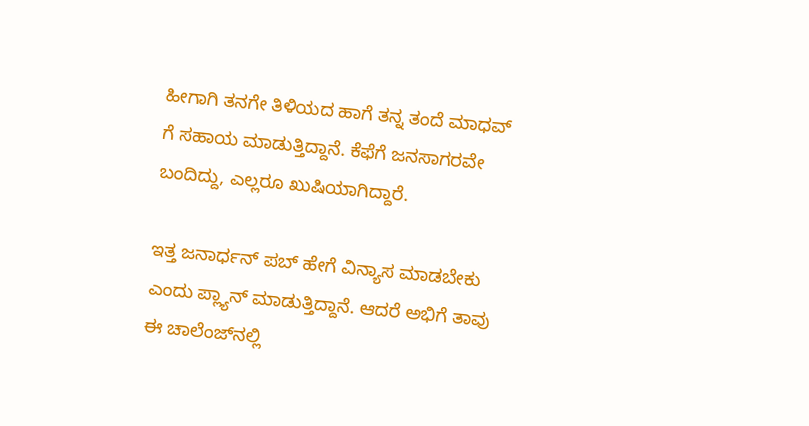ಹೀಗಾಗಿ ತನಗೇ ತಿಳಿಯದ ಹಾಗೆ ತನ್ನ ತಂದೆ ಮಾಧವ್ ಗೆ ಸಹಾಯ ಮಾಡುತ್ತಿದ್ದಾನೆ. ಕೆಫೆಗೆ ಜನಸಾಗರವೇ ಬಂದಿದ್ದು, ಎಲ್ಲರೂ ಖುಷಿಯಾಗಿದ್ದಾರೆ.

ಇತ್ತ ಜನಾರ್ಧನ್ ಪಬ್ ಹೇಗೆ ವಿನ್ಯಾಸ ಮಾಡಬೇಕು ಎಂದು ಪ್ಲ್ಯಾನ್ ಮಾಡುತ್ತಿದ್ದಾನೆ. ಆದರೆ ಅಭಿಗೆ ತಾವು ಈ ಚಾಲೆಂಜ್‌ನಲ್ಲಿ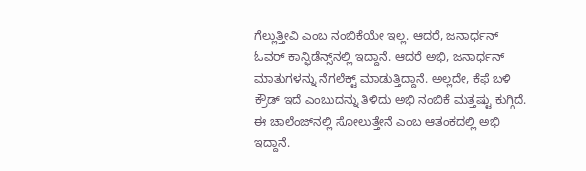ಗೆಲ್ಲುತ್ತೀವಿ ಎಂಬ ನಂಬಿಕೆಯೇ ಇಲ್ಲ. ಆದರೆ, ಜನಾರ್ಧನ್ ಓವರ್ ಕಾನ್ಫಿಡೆನ್ಸ್‌ನಲ್ಲಿ ಇದ್ದಾನೆ. ಆದರೆ ಅಭಿ, ಜನಾರ್ಧನ್ ಮಾತುಗಳನ್ನು ನೆಗಲೆಕ್ಟ್ ಮಾಡುತ್ತಿದ್ದಾನೆ. ಅಲ್ಲದೇ, ಕೆಫೆ ಬಳಿ ಕ್ರೌಡ್ ಇದೆ ಎಂಬುದನ್ನು ತಿಳಿದು ಅಭಿ ನಂಬಿಕೆ ಮತ್ತಷ್ಟು ಕುಗ್ಗಿದೆ. ಈ ಚಾಲೆಂಜ್‌ನಲ್ಲಿ ಸೋಲುತ್ತೇನೆ ಎಂಬ ಆತಂಕದಲ್ಲಿ ಅಭಿ ಇದ್ದಾನೆ.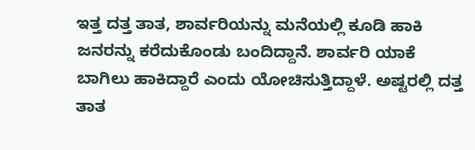ಇತ್ತ ದತ್ತ ತಾತ, ಶಾರ್ವರಿಯನ್ನು ಮನೆಯಲ್ಲಿ ಕೂಡಿ ಹಾಕಿ ಜನರನ್ನು ಕರೆದುಕೊಂಡು ಬಂದಿದ್ದಾನೆ. ಶಾರ್ವರಿ ಯಾಕೆ ಬಾಗಿಲು ಹಾಕಿದ್ದಾರೆ ಎಂದು ಯೋಚಿಸುತ್ತಿದ್ದಾಳೆ. ಅಷ್ಟರಲ್ಲಿ ದತ್ತ ತಾತ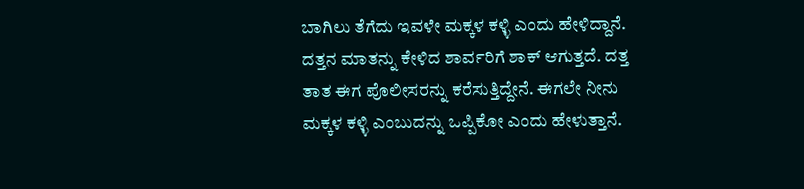ಬಾಗಿಲು ತೆಗೆದು ಇವಳೇ ಮಕ್ಕಳ ಕಳ್ಳಿ ಎಂದು ಹೇಳಿದ್ದಾನೆ. ದತ್ತನ ಮಾತನ್ನು ಕೇಳಿದ ಶಾರ್ವರಿಗೆ ಶಾಕ್ ಆಗುತ್ತದೆ. ದತ್ತ ತಾತ ಈಗ ಪೊಲೀಸರನ್ನು ಕರೆಸುತ್ತಿದ್ದೇನೆ. ಈಗಲೇ ನೀನು ಮಕ್ಕಳ ಕಳ್ಳಿ ಎಂಬುದನ್ನು ಒಪ್ಪಿಕೋ ಎಂದು ಹೇಳುತ್ತಾನೆ.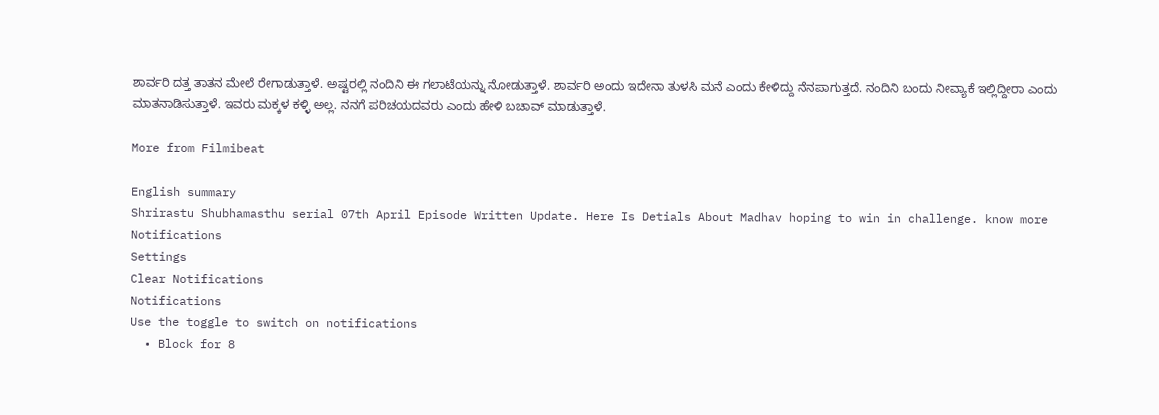ಶಾರ್ವರಿ ದತ್ತ ತಾತನ ಮೇಲೆ ರೇಗಾಡುತ್ತಾಳೆ. ಅಷ್ಟರಲ್ಲಿ ನಂದಿನಿ ಈ ಗಲಾಟೆಯನ್ನು ನೋಡುತ್ತಾಳೆ. ಶಾರ್ವರಿ ಅಂದು ಇದೇನಾ ತುಳಸಿ ಮನೆ ಎಂದು ಕೇಳಿದ್ದು ನೆನಪಾಗುತ್ತದೆ. ನಂದಿನಿ ಬಂದು ನೀವ್ಯಾಕೆ ಇಲ್ಲಿದ್ದೀರಾ ಎಂದು ಮಾತನಾಡಿಸುತ್ತಾಳೆ. ಇವರು ಮಕ್ಕಳ ಕಳ್ಳಿ ಅಲ್ಲ. ನನಗೆ ಪರಿಚಯದವರು ಎಂದು ಹೇಳಿ ಬಚಾವ್ ಮಾಡುತ್ತಾಳೆ.

More from Filmibeat

English summary
Shrirastu Shubhamasthu serial 07th April Episode Written Update. Here Is Detials About Madhav hoping to win in challenge. know more
Notifications
Settings
Clear Notifications
Notifications
Use the toggle to switch on notifications
  • Block for 8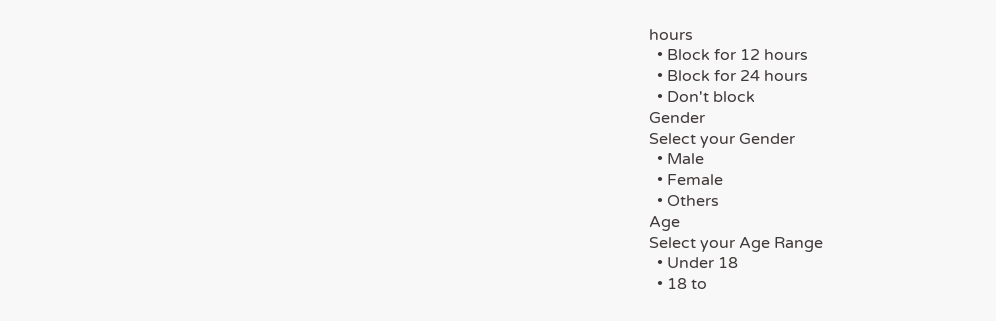hours
  • Block for 12 hours
  • Block for 24 hours
  • Don't block
Gender
Select your Gender
  • Male
  • Female
  • Others
Age
Select your Age Range
  • Under 18
  • 18 to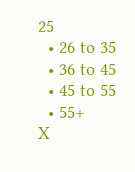25
  • 26 to 35
  • 36 to 45
  • 45 to 55
  • 55+
X